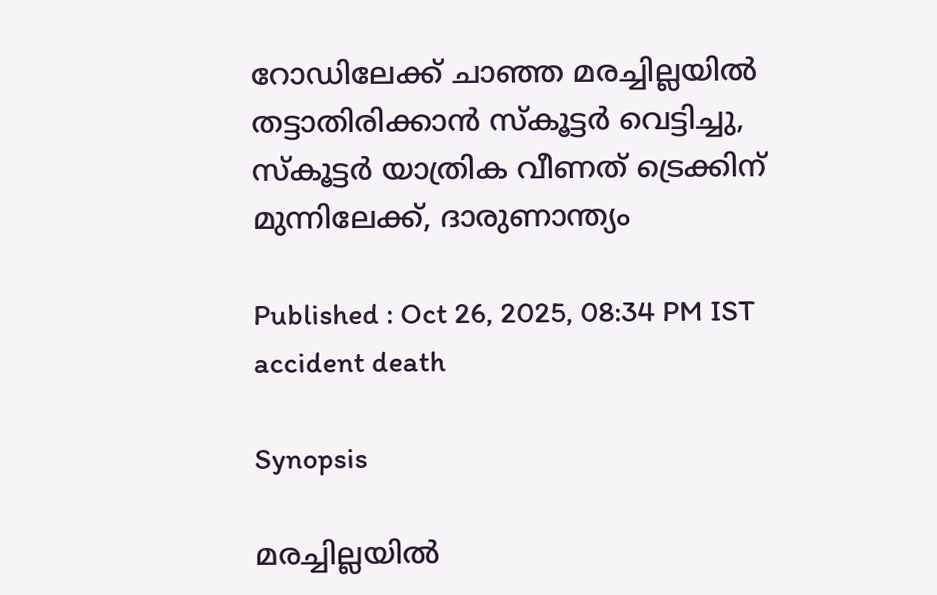റോഡിലേക്ക് ചാഞ്ഞ മരച്ചില്ലയിൽ തട്ടാതിരിക്കാൻ സ്കൂട്ടർ വെട്ടിച്ചു, സ്കൂട്ടർ യാത്രിക വീണത് ട്രെക്കിന് മുന്നിലേക്ക്, ദാരുണാന്ത്യം

Published : Oct 26, 2025, 08:34 PM IST
accident death

Synopsis

മരച്ചില്ലയിൽ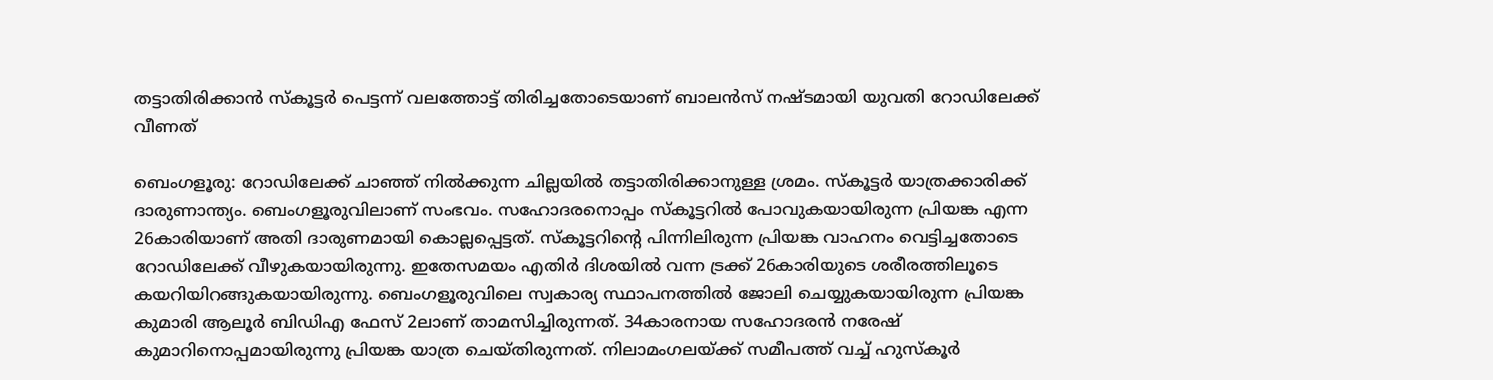തട്ടാതിരിക്കാൻ സ്കൂട്ടർ പെട്ടന്ന് വലത്തോട്ട് തിരിച്ചതോടെയാണ് ബാലൻസ് നഷ്ടമായി യുവതി റോഡിലേക്ക് വീണത്

ബെംഗളൂരു: റോഡിലേക്ക് ചാഞ്ഞ് നിൽക്കുന്ന ചില്ലയിൽ തട്ടാതിരിക്കാനുള്ള ശ്രമം. സ്കൂട്ട‍ർ യാത്രക്കാരിക്ക് ദാരുണാന്ത്യം. ബെംഗളൂരുവിലാണ് സംഭവം. സഹോദരനൊപ്പം സ്കൂട്ടറിൽ പോവുകയായിരുന്ന പ്രിയങ്ക എന്ന 26കാരിയാണ് അതി ദാരുണമായി കൊല്ലപ്പെട്ടത്. സ്കൂട്ടറിന്റെ പിന്നിലിരുന്ന പ്രിയങ്ക വാഹനം വെട്ടിച്ചതോടെ റോഡിലേക്ക് വീഴുകയായിരുന്നു. ഇതേസമയം എതിർ ദിശയിൽ വന്ന ട്രക്ക് 26കാരിയുടെ ശരീരത്തിലൂടെ കയറിയിറങ്ങുകയായിരുന്നു. ബെംഗളൂരുവിലെ സ്വകാര്യ സ്ഥാപനത്തിൽ ജോലി ചെയ്യുകയായിരുന്ന പ്രിയങ്ക കുമാരി ആലൂർ ബിഡിഎ ഫേസ് 2ലാണ് താമസിച്ചിരുന്നത്. 34കാരനായ സഹോദരൻ നരേഷ് കുമാറിനൊപ്പമായിരുന്നു പ്രിയങ്ക യാത്ര ചെയ്തിരുന്നത്. നിലാമംഗലയ്ക്ക് സമീപത്ത് വച്ച് ഹുസ്കൂർ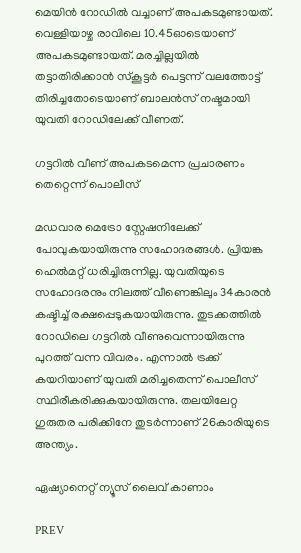മെയിൻ റോഡിൽ വച്ചാണ് അപകടമുണ്ടായത്. വെള്ളിയാഴ്ച രാവിലെ 10.45ഓടെയാണ് അപകടമുണ്ടായത്. മരച്ചില്ലയിൽ തട്ടാതിരിക്കാൻ സ്കൂട്ടർ പെട്ടന്ന് വലത്തോട്ട് തിരിച്ചതോടെയാണ് ബാലൻസ് നഷ്ടമായി യുവതി റോഡിലേക്ക് വീണത്.

ഗട്ടറിൽ വീണ് അപകടമെന്ന പ്രചാരണം തെറ്റെന്ന് പൊലീസ്

മഡവാര മെട്രോ സ്റ്റേഷനിലേക്ക് പോവുകയായിരുന്നു സഹോദരങ്ങൾ. പ്രിയങ്ക ഹെൽമറ്റ് ധരിച്ചിരുന്നില്ല. യുവതിയുടെ സഹോദരനും നിലത്ത് വീണെങ്കിലും 34കാരൻ കഷ്ടിച്ച് രക്ഷപ്പെടുകയായിരുന്നു. തുടക്കത്തിൽ റോഡിലെ ഗട്ടറിൽ വീണുവെന്നായിരുന്നു പുറത്ത് വന്ന വിവരം. എന്നാൽ ട്രക്ക് കയറിയാണ് യുവതി മരിച്ചതെന്ന് പൊലീസ് സ്ഥിരീകരിക്കുകയായിരുന്നു. തലയിലേറ്റ ഗുരുതര പരിക്കിനേ തുടർന്നാണ് 26കാരിയുടെ അന്ത്യം.

ഏഷ്യാനെറ്റ് ന്യൂസ് ലൈവ് കാണാം

PREV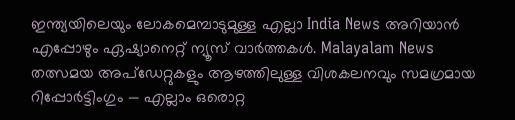ഇന്ത്യയിലെയും ലോകമെമ്പാടുമുള്ള എല്ലാ India News അറിയാൻ എപ്പോഴും ഏഷ്യാനെറ്റ് ന്യൂസ് വാർത്തകൾ. Malayalam News   തത്സമയ അപ്‌ഡേറ്റുകളും ആഴത്തിലുള്ള വിശകലനവും സമഗ്രമായ റിപ്പോർട്ടിംഗും — എല്ലാം ഒരൊറ്റ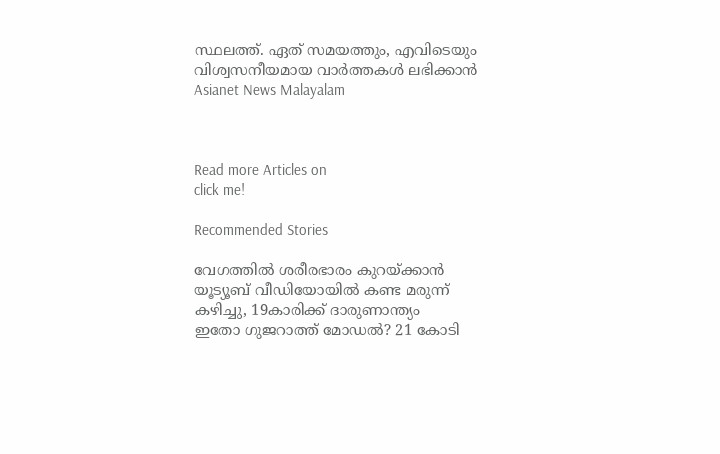സ്ഥലത്ത്. ഏത് സമയത്തും, എവിടെയും വിശ്വസനീയമായ വാർത്തകൾ ലഭിക്കാൻ Asianet News Malayalam



Read more Articles on
click me!

Recommended Stories

വേഗത്തിൽ ശരീരഭാരം കുറയ്ക്കാൻ യൂട്യൂബ് വീഡിയോയിൽ കണ്ട മരുന്ന് കഴിച്ചു, 19കാരിക്ക് ദാരുണാന്ത്യം
ഇതോ ഗുജറാത്ത് മോഡൽ? 21 കോടി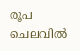രൂപ ചെലവിൽ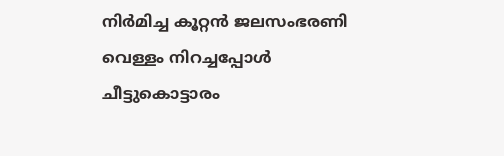നിർമിച്ച കൂറ്റൻ ജലസംഭരണി വെള്ളം നിറച്ചപ്പോൾ ചീട്ടുകൊട്ടാരം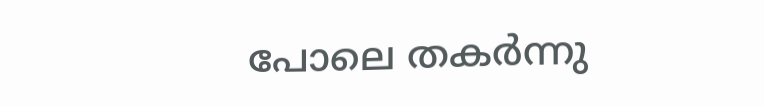പോലെ തകർന്നു